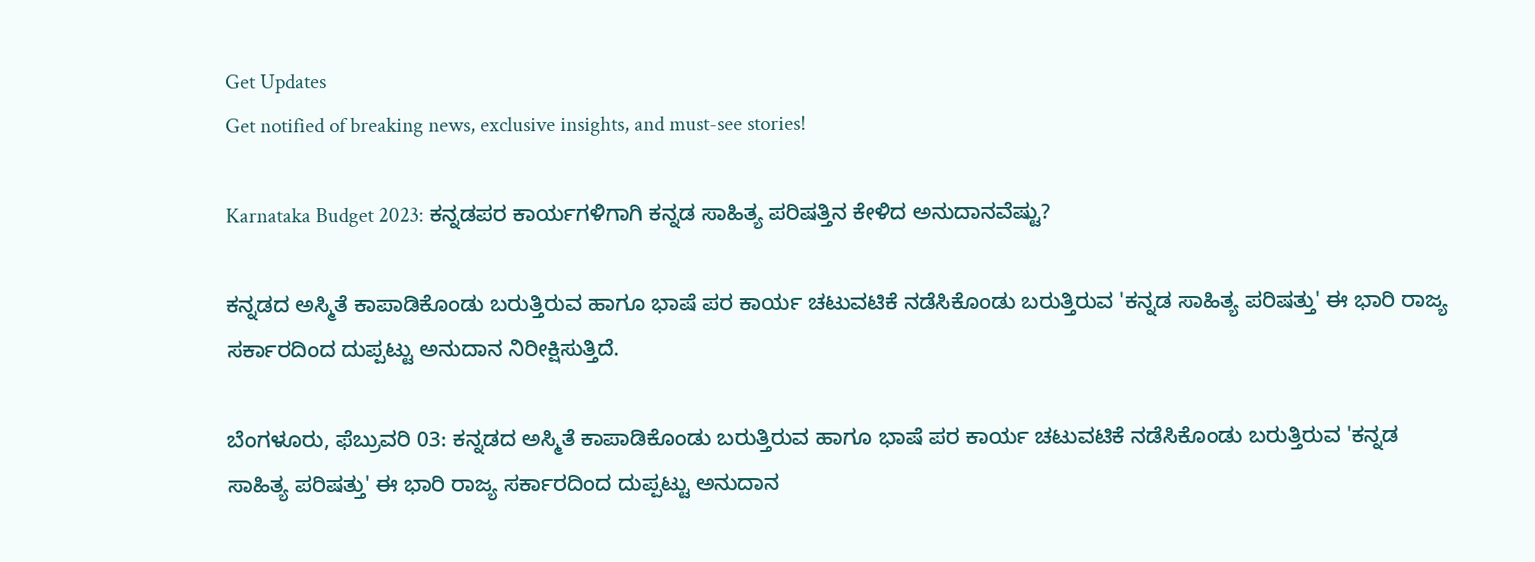Get Updates
Get notified of breaking news, exclusive insights, and must-see stories!

Karnataka Budget 2023: ಕನ್ನಡಪರ ಕಾರ್ಯಗಳಿಗಾಗಿ ಕನ್ನಡ ಸಾಹಿತ್ಯ ಪರಿಷತ್ತಿನ ಕೇಳಿದ ಅನುದಾನವೆಷ್ಟು?

ಕನ್ನಡದ ಅಸ್ಮಿತೆ ಕಾಪಾಡಿಕೊಂಡು ಬರುತ್ತಿರುವ ಹಾಗೂ ಭಾಷೆ ಪರ ಕಾರ್ಯ ಚಟುವಟಿಕೆ ನಡೆಸಿಕೊಂಡು ಬರುತ್ತಿರುವ 'ಕನ್ನಡ ಸಾಹಿತ್ಯ ಪರಿಷತ್ತು' ಈ ಭಾರಿ ರಾಜ್ಯ ಸರ್ಕಾರದಿಂದ ದುಪ್ಪಟ್ಟು ಅನುದಾನ ನಿರೀಕ್ಷಿಸುತ್ತಿದೆ.

ಬೆಂಗಳೂರು, ಫೆಬ್ರುವರಿ 03: ಕನ್ನಡದ ಅಸ್ಮಿತೆ ಕಾಪಾಡಿಕೊಂಡು ಬರುತ್ತಿರುವ ಹಾಗೂ ಭಾಷೆ ಪರ ಕಾರ್ಯ ಚಟುವಟಿಕೆ ನಡೆಸಿಕೊಂಡು ಬರುತ್ತಿರುವ 'ಕನ್ನಡ ಸಾಹಿತ್ಯ ಪರಿಷತ್ತು' ಈ ಭಾರಿ ರಾಜ್ಯ ಸರ್ಕಾರದಿಂದ ದುಪ್ಪಟ್ಟು ಅನುದಾನ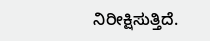ನಿರೀಕ್ಷಿಸುತ್ತಿದೆ.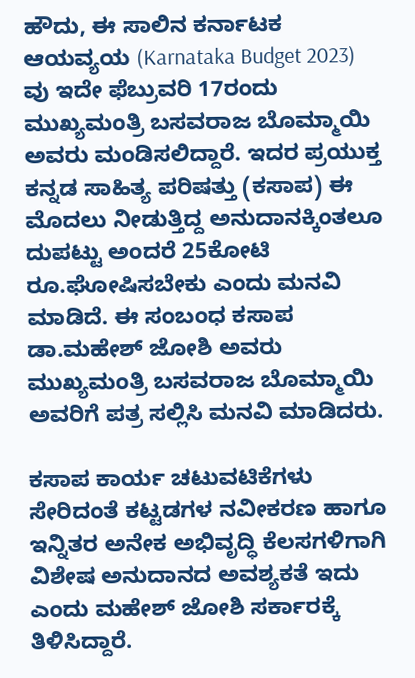ಹೌದು, ಈ ಸಾಲಿನ ಕರ್ನಾಟಕ ಆಯವ್ಯಯ (Karnataka Budget 2023) ವು ಇದೇ ಫೆಬ್ರುವರಿ 17ರಂದು ಮುಖ್ಯಮಂತ್ರಿ ಬಸವರಾಜ ಬೊಮ್ಮಾಯಿ ಅವರು ಮಂಡಿಸಲಿದ್ದಾರೆ. ಇದರ ಪ್ರಯುಕ್ತ ಕನ್ನಡ ಸಾಹಿತ್ಯ ಪರಿಷತ್ತು (ಕಸಾಪ) ಈ ಮೊದಲು ನೀಡುತ್ತಿದ್ದ ಅನುದಾನಕ್ಕಿಂತಲೂ ದುಪಟ್ಟು ಅಂದರೆ 25ಕೋಟಿ ರೂ.ಘೋಷಿಸಬೇಕು ಎಂದು ಮನವಿ ಮಾಡಿದೆ. ಈ ಸಂಬಂಧ ಕಸಾಪ ಡಾ.ಮಹೇಶ್ ಜೋಶಿ ಅವರು ಮುಖ್ಯಮಂತ್ರಿ ಬಸವರಾಜ ಬೊಮ್ಮಾಯಿ ಅವರಿಗೆ ಪತ್ರ ಸಲ್ಲಿಸಿ ಮನವಿ ಮಾಡಿದರು.

ಕಸಾಪ ಕಾರ್ಯ ಚಟುವಟಿಕೆಗಳು ಸೇರಿದಂತೆ ಕಟ್ಟಡಗಳ ನವೀಕರಣ ಹಾಗೂ ಇನ್ನಿತರ ಅನೇಕ ಅಭಿವೃದ್ಧಿ ಕೆಲಸಗಳಿಗಾಗಿ ವಿಶೇಷ ಅನುದಾನದ ಅವಶ್ಯಕತೆ ಇದು ಎಂದು ಮಹೇಶ್ ಜೋಶಿ ಸರ್ಕಾರಕ್ಕೆ ತಿಳಿಸಿದ್ದಾರೆ.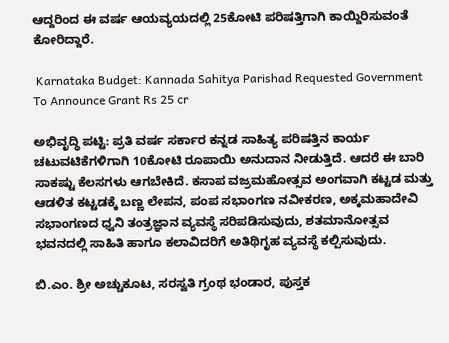ಆದ್ದರಿಂದ ಈ ವರ್ಷ ಆಯವ್ಯಯದಲ್ಲಿ 25ಕೋಟಿ ಪರಿಷತ್ತಿಗಾಗಿ ಕಾಯ್ದಿರಿಸುವಂತೆ ಕೋರಿದ್ದಾರೆ.

 Karnataka Budget: Kannada Sahitya Parishad Requested Government To Announce Grant Rs 25 cr

ಅಭಿವೃದ್ಧಿ ಪಟ್ಟಿ: ಪ್ರತಿ ವರ್ಷ ಸರ್ಕಾರ ಕನ್ನಡ ಸಾಹಿತ್ಯ ಪರಿಷತ್ತಿನ ಕಾರ್ಯ ಚಟುವಟಿಕೆಗಳಿಗಾಗಿ 10ಕೋಟಿ ರೂಪಾಯಿ ಅನುದಾನ ನೀಡುತ್ತಿದೆ. ಆದರೆ ಈ ಬಾರಿ ಸಾಕಷ್ಟು ಕೆಲಸಗಳು ಆಗಬೇಕಿದೆ. ಕಸಾಪ ವಜ್ರಮಹೋತ್ಸವ ಅಂಗವಾಗಿ ಕಟ್ಟಡ ಮತ್ತು ಆಡಳಿತ ಕಟ್ಟಡಕ್ಕೆ ಬಣ್ಣ ಲೇಪನ, ಪಂಪ ಸಭಾಂಗಣ ನವೀಕರಣ, ಅಕ್ಕಮಹಾದೇವಿ ಸಭಾಂಗಣದ ಧ್ವನಿ ತಂತ್ರಜ್ಞಾನ ವ್ಯವಸ್ಥೆ ಸರಿಪಡಿಸುವುದು, ಶತಮಾನೋತ್ಸವ ಭವನದಲ್ಲಿ ಸಾಹಿತಿ ಹಾಗೂ ಕಲಾವಿದರಿಗೆ ಅತಿಥಿಗೃಹ ವ್ಯವಸ್ಥೆ ಕಲ್ಪಿಸುವುದು.

ಬಿ.ಎಂ. ಶ್ರೀ ಅಚ್ಚುಕೂಟ, ಸರಸ್ವತಿ ಗ್ರಂಥ ಭಂಡಾರ, ಪುಸ್ತಕ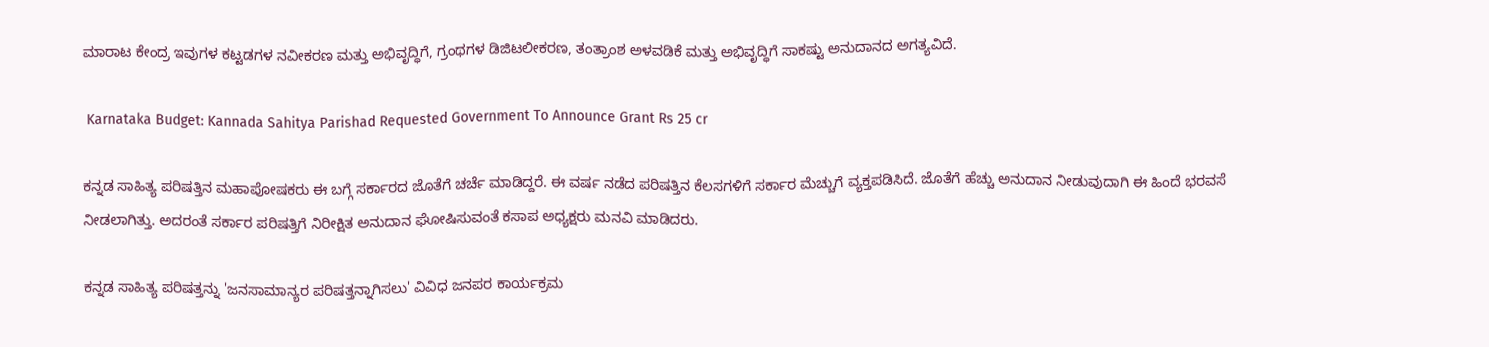ಮಾರಾಟ ಕೇಂದ್ರ ಇವುಗಳ ಕಟ್ಟಡಗಳ ನವೀಕರಣ ಮತ್ತು ಅಭಿವೃದ್ಧಿಗೆ, ಗ್ರಂಥಗಳ ಡಿಜಿಟಲೀಕರಣ, ತಂತ್ರಾಂಶ ಅಳವಡಿಕೆ ಮತ್ತು ಅಭಿವೃದ್ಧಿಗೆ ಸಾಕಷ್ಟು ಅನುದಾನದ ಅಗತ್ಯವಿದೆ.

 Karnataka Budget: Kannada Sahitya Parishad Requested Government To Announce Grant Rs 25 cr

ಕನ್ನಡ ಸಾಹಿತ್ಯ ಪರಿಷತ್ತಿನ ಮಹಾಪೋಷಕರು ಈ ಬಗ್ಗೆ ಸರ್ಕಾರದ ಜೊತೆಗೆ ಚರ್ಚೆ ಮಾಡಿದ್ದರೆ. ಈ ವರ್ಷ ನಡೆದ ಪರಿಷತ್ತಿನ ಕೆಲಸಗಳಿಗೆ ಸರ್ಕಾರ ಮೆಚ್ಚುಗೆ ವ್ಯಕ್ತಪಡಿಸಿದೆ. ಜೊತೆಗೆ ಹೆಚ್ಚು ಅನುದಾನ ನೀಡುವುದಾಗಿ ಈ ಹಿಂದೆ ಭರವಸೆ ನೀಡಲಾಗಿತ್ತು. ಅದರಂತೆ ಸರ್ಕಾರ ಪರಿಷತ್ತಿಗೆ ನಿರೀಕ್ಷಿತ ಅನುದಾನ ಘೋಷಿಸುವಂತೆ ಕಸಾಪ ಅಧ್ಯಕ್ಷರು ಮನವಿ ಮಾಡಿದರು.

ಕನ್ನಡ ಸಾಹಿತ್ಯ ಪರಿಷತ್ತನ್ನು 'ಜನಸಾಮಾನ್ಯರ ಪರಿಷತ್ತನ್ನಾಗಿಸಲು' ವಿವಿಧ ಜನಪರ ಕಾರ್ಯಕ್ರಮ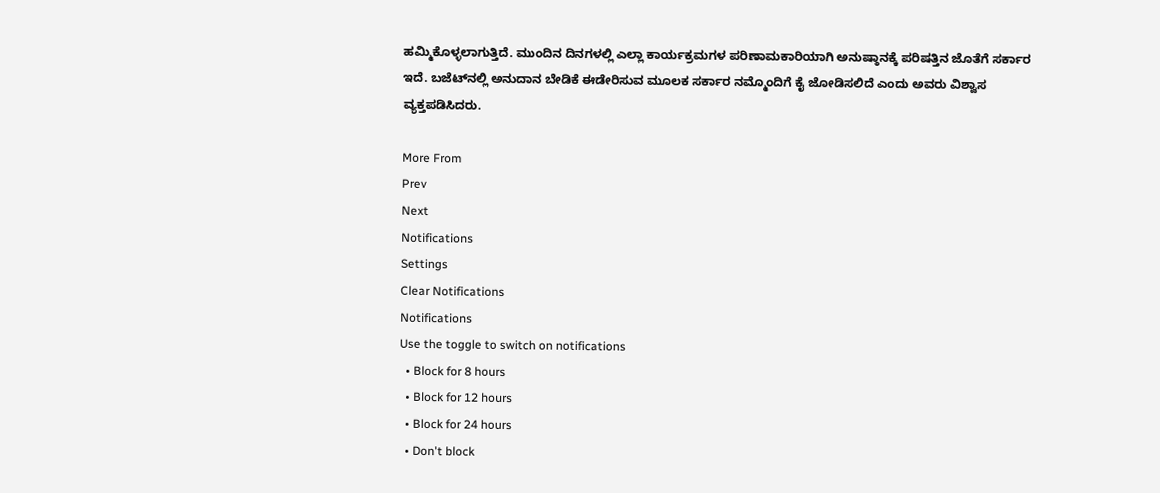ಹಮ್ಮಿಕೊಳ್ಳಲಾಗುತ್ತಿದೆ. ಮುಂದಿನ ದಿನಗಳಲ್ಲಿ ಎಲ್ಲಾ ಕಾರ್ಯಕ್ರಮಗಳ ಪರಿಣಾಮಕಾರಿಯಾಗಿ ಅನುಷ್ಠಾನಕ್ಕೆ ಪರಿಷತ್ತಿನ ಜೊತೆಗೆ ಸರ್ಕಾರ ಇದೆ. ಬಜೆಟ್‌ನಲ್ಲಿ ಅನುದಾನ ಬೇಡಿಕೆ ಈಡೇರಿಸುವ ಮೂಲಕ ಸರ್ಕಾರ ನಮ್ಮೊಂದಿಗೆ ಕೈ ಜೋಡಿಸಲಿದೆ ಎಂದು ಅವರು ವಿಶ್ವಾಸ ವ್ಯಕ್ತಪಡಿಸಿದರು.

More From
Prev
Next
Notifications
Settings
Clear Notifications
Notifications
Use the toggle to switch on notifications
  • Block for 8 hours
  • Block for 12 hours
  • Block for 24 hours
  • Don't block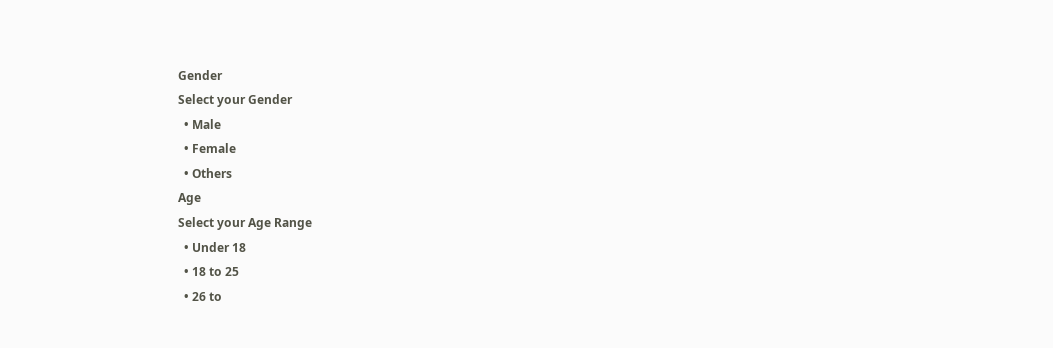Gender
Select your Gender
  • Male
  • Female
  • Others
Age
Select your Age Range
  • Under 18
  • 18 to 25
  • 26 to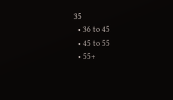35
  • 36 to 45
  • 45 to 55
  • 55+